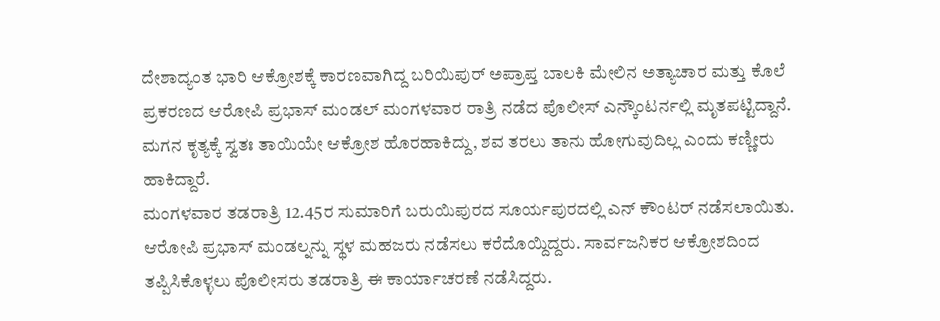ದೇಶಾದ್ಯಂತ ಭಾರಿ ಆಕ್ರೋಶಕ್ಕೆ ಕಾರಣವಾಗಿದ್ದ ಬರಿಯಿಪುರ್ ಅಪ್ರಾಪ್ತ ಬಾಲಕಿ ಮೇಲಿನ ಅತ್ಯಾಚಾರ ಮತ್ತು ಕೊಲೆ ಪ್ರಕರಣದ ಆರೋಪಿ ಪ್ರಭಾಸ್ ಮಂಡಲ್ ಮಂಗಳವಾರ ರಾತ್ರಿ ನಡೆದ ಪೊಲೀಸ್ ಎನ್ಕೌಂಟರ್ನಲ್ಲಿ ಮೃತಪಟ್ಟಿದ್ದಾನೆ. ಮಗನ ಕೃತ್ಯಕ್ಕೆ ಸ್ವತಃ ತಾಯಿಯೇ ಆಕ್ರೋಶ ಹೊರಹಾಕಿದ್ದು, ಶವ ತರಲು ತಾನು ಹೋಗುವುದಿಲ್ಲ ಎಂದು ಕಣ್ಣೀರು ಹಾಕಿದ್ದಾರೆ.
ಮಂಗಳವಾರ ತಡರಾತ್ರಿ 12.45ರ ಸುಮಾರಿಗೆ ಬರುಯಿಪುರದ ಸೂರ್ಯಪುರದಲ್ಲಿ ಎನ್ ಕೌಂಟರ್ ನಡೆಸಲಾಯಿತು. ಆರೋಪಿ ಪ್ರಭಾಸ್ ಮಂಡಲ್ನನ್ನು ಸ್ಥಳ ಮಹಜರು ನಡೆಸಲು ಕರೆದೊಯ್ದಿದ್ದರು. ಸಾರ್ವಜನಿಕರ ಆಕ್ರೋಶದಿಂದ ತಪ್ಪಿಸಿಕೊಳ್ಳಲು ಪೊಲೀಸರು ತಡರಾತ್ರಿ ಈ ಕಾರ್ಯಾಚರಣೆ ನಡೆಸಿದ್ದರು.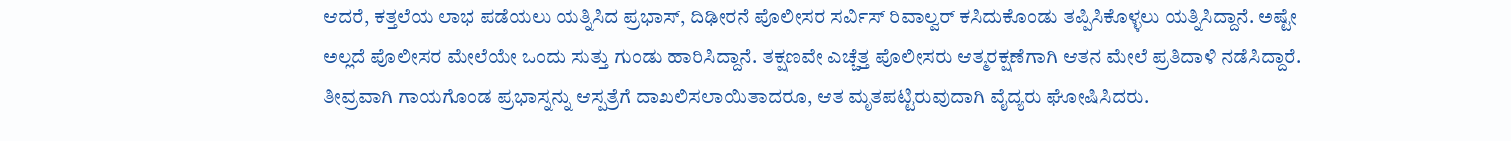ಆದರೆ, ಕತ್ತಲೆಯ ಲಾಭ ಪಡೆಯಲು ಯತ್ನಿಸಿದ ಪ್ರಭಾಸ್, ದಿಢೀರನೆ ಪೊಲೀಸರ ಸರ್ವಿಸ್ ರಿವಾಲ್ವರ್ ಕಸಿದುಕೊಂಡು ತಪ್ಪಿಸಿಕೊಳ್ಳಲು ಯತ್ನಿಸಿದ್ದಾನೆ. ಅಷ್ಟೇ ಅಲ್ಲದೆ ಪೊಲೀಸರ ಮೇಲೆಯೇ ಒಂದು ಸುತ್ತು ಗುಂಡು ಹಾರಿಸಿದ್ದಾನೆ. ತಕ್ಷಣವೇ ಎಚ್ಚೆತ್ತ ಪೊಲೀಸರು ಆತ್ಮರಕ್ಷಣೆಗಾಗಿ ಆತನ ಮೇಲೆ ಪ್ರತಿದಾಳಿ ನಡೆಸಿದ್ದಾರೆ. ತೀವ್ರವಾಗಿ ಗಾಯಗೊಂಡ ಪ್ರಭಾಸ್ನನ್ನು ಆಸ್ಪತ್ರೆಗೆ ದಾಖಲಿಸಲಾಯಿತಾದರೂ, ಆತ ಮೃತಪಟ್ಟಿರುವುದಾಗಿ ವೈದ್ಯರು ಘೋಷಿಸಿದರು.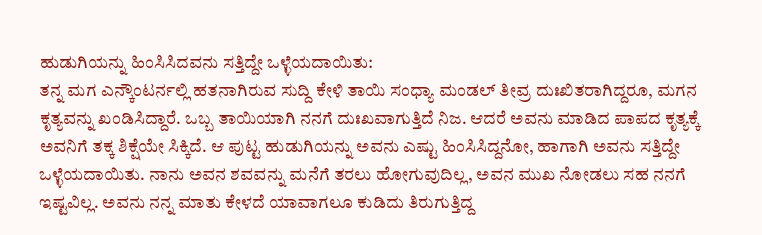ಹುಡುಗಿಯನ್ನು ಹಿಂಸಿಸಿದವನು ಸತ್ತಿದ್ದೇ ಒಳ್ಳೆಯದಾಯಿತು:
ತನ್ನ ಮಗ ಎನ್ಕೌಂಟರ್ನಲ್ಲಿ ಹತನಾಗಿರುವ ಸುದ್ದಿ ಕೇಳಿ ತಾಯಿ ಸಂಧ್ಯಾ ಮಂಡಲ್ ತೀವ್ರ ದುಃಖಿತರಾಗಿದ್ದರೂ, ಮಗನ ಕೃತ್ಯವನ್ನು ಖಂಡಿಸಿದ್ದಾರೆ. ಒಬ್ಬ ತಾಯಿಯಾಗಿ ನನಗೆ ದುಃಖವಾಗುತ್ತಿದೆ ನಿಜ. ಆದರೆ ಅವನು ಮಾಡಿದ ಪಾಪದ ಕೃತ್ಯಕ್ಕೆ ಅವನಿಗೆ ತಕ್ಕ ಶಿಕ್ಷೆಯೇ ಸಿಕ್ಕಿದೆ. ಆ ಪುಟ್ಟ ಹುಡುಗಿಯನ್ನು ಅವನು ಎಷ್ಟು ಹಿಂಸಿಸಿದ್ದನೋ, ಹಾಗಾಗಿ ಅವನು ಸತ್ತಿದ್ದೇ ಒಳ್ಳೆಯದಾಯಿತು. ನಾನು ಅವನ ಶವವನ್ನು ಮನೆಗೆ ತರಲು ಹೋಗುವುದಿಲ್ಲ, ಅವನ ಮುಖ ನೋಡಲು ಸಹ ನನಗೆ ಇಷ್ಟವಿಲ್ಲ. ಅವನು ನನ್ನ ಮಾತು ಕೇಳದೆ ಯಾವಾಗಲೂ ಕುಡಿದು ತಿರುಗುತ್ತಿದ್ದ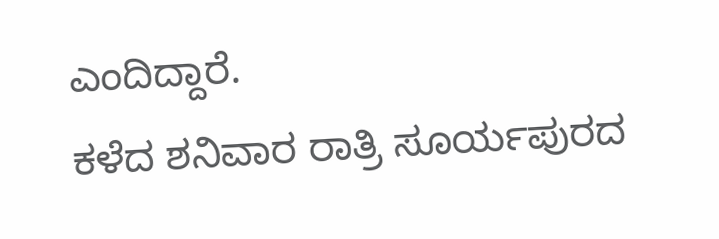ಎಂದಿದ್ದಾರೆ.
ಕಳೆದ ಶನಿವಾರ ರಾತ್ರಿ ಸೂರ್ಯಪುರದ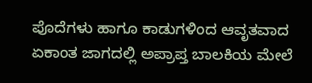ಪೊದೆಗಳು ಹಾಗೂ ಕಾಡುಗಳಿಂದ ಆವೃತವಾದ ಏಕಾಂತ ಜಾಗದಲ್ಲಿ ಅಪ್ರಾಪ್ತ ಬಾಲಕಿಯ ಮೇಲೆ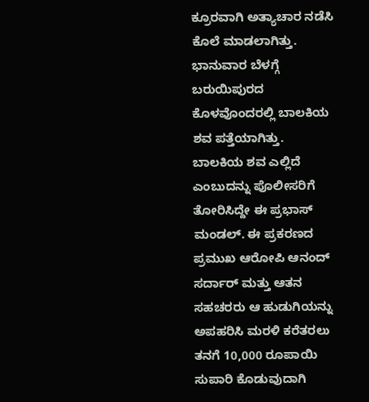ಕ್ರೂರವಾಗಿ ಅತ್ಯಾಚಾರ ನಡೆಸಿ ಕೊಲೆ ಮಾಡಲಾಗಿತ್ತು. ಭಾನುವಾರ ಬೆಳಗ್ಗೆ ಬರುಯಿಪುರದ ಕೊಳವೊಂದರಲ್ಲಿ ಬಾಲಕಿಯ ಶವ ಪತ್ತೆಯಾಗಿತ್ತು.
ಬಾಲಕಿಯ ಶವ ಎಲ್ಲಿದೆ ಎಂಬುದನ್ನು ಪೊಲೀಸರಿಗೆ ತೋರಿಸಿದ್ದೇ ಈ ಪ್ರಭಾಸ್ ಮಂಡಲ್. ಈ ಪ್ರಕರಣದ ಪ್ರಮುಖ ಆರೋಪಿ ಆನಂದ್ ಸರ್ದಾರ್ ಮತ್ತು ಆತನ ಸಹಚರರು ಆ ಹುಡುಗಿಯನ್ನು ಅಪಹರಿಸಿ ಮರಳಿ ಕರೆತರಲು ತನಗೆ 10,000 ರೂಪಾಯಿ ಸುಪಾರಿ ಕೊಡುವುದಾಗಿ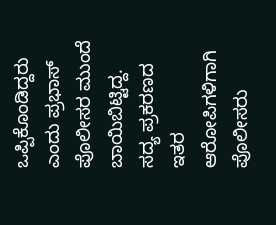ಒಪ್ಪಿಕೊಂಡಿದ್ದರು ಎಂದು ಪ್ರಭಾಸ್ ಪೊಲೀಸರ ಮುಂದೆ ಬಾಯಿಬಿಟ್ಟಿದ್ದ. ಸದ್ಯ ಪ್ರಕರಣದ ಇತರ ಆರೋಪಿಗಳಿಗಾಗಿ ಪೊಲೀಸರು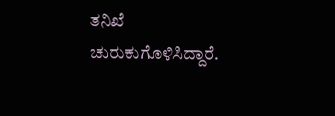ತನಿಖೆ ಚುರುಕುಗೊಳಿಸಿದ್ದಾರೆ.